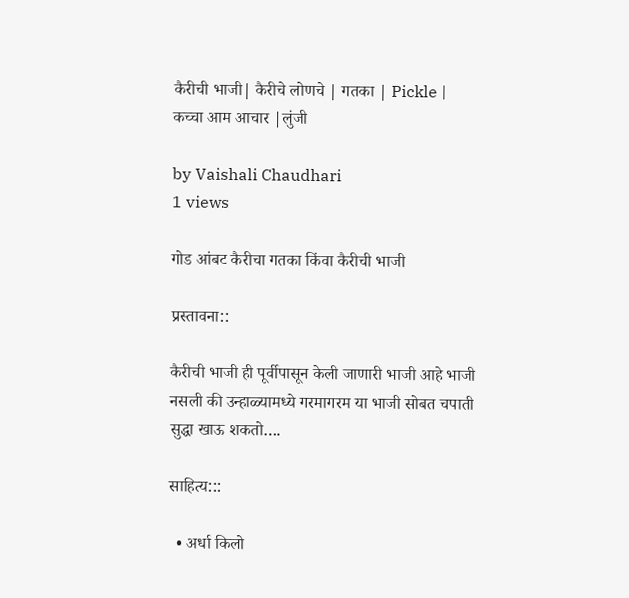कैरीची भाजी| कैरीचे लोणचे | गतका | Pickle | कच्चा आम आचार |लुंजी

by Vaishali Chaudhari
1 views

गोड आंबट कैरीचा गतका किंवा कैरीची भाजी

प्रस्तावना::

कैरीची भाजी ही पूर्वीपासून केली जाणारी भाजी आहे भाजी नसली की उन्हाळ्यामध्ये गरमागरम या भाजी सोबत चपाती सुद्धा खाऊ शकतो….

साहित्य:::

  • अर्धा किलो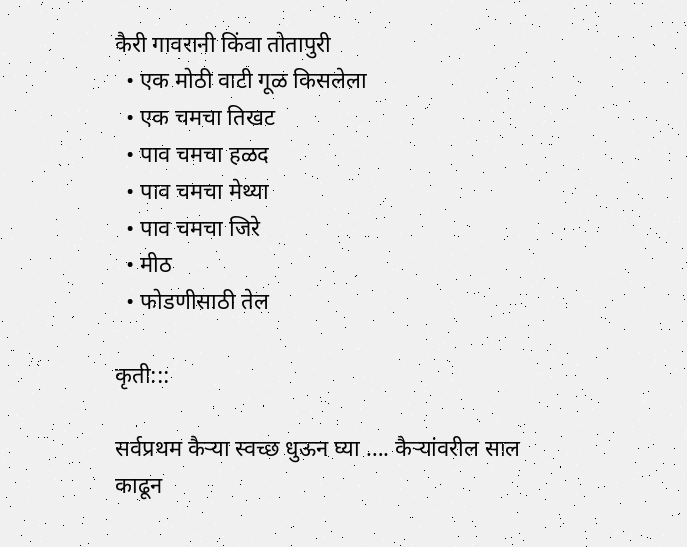कैरी गावरानी किंवा तोतापुरी
  • एक मोठी वाटी गूळ किसलेला
  • एक चमचा तिखट
  • पाव चमचा हळद
  • पाव चमचा मेथ्या
  • पाव चमचा जिरे
  • मीठ
  • फोडणीसाठी तेल

कृती:::

सर्वप्रथम कैऱ्या स्वच्छ धुऊन घ्या …. कैऱ्यांवरील साल काढून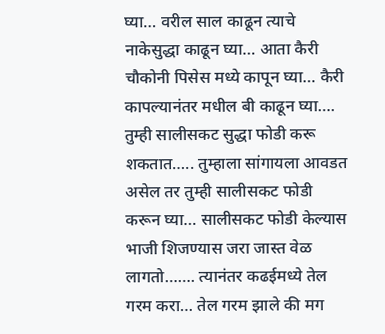घ्या… वरील साल काढून त्याचे नाकेसुद्धा काढून घ्या… आता कैरी चौकोनी पिसेस मध्ये कापून घ्या… कैरी कापल्यानंतर मधील बी काढून घ्या…. तुम्ही सालीसकट सुद्धा फोडी करू शकतात….. तुम्हाला सांगायला आवडत असेल तर तुम्ही सालीसकट फोडी करून घ्या… सालीसकट फोडी केल्यास भाजी शिजण्यास जरा जास्त वेळ लागतो……. त्यानंतर कढईमध्ये तेल गरम करा… तेल गरम झाले की मग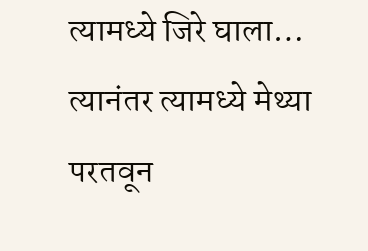त्यामध्ये जिरे घाला… त्यानंतर त्यामध्ये मेथ्या परतवून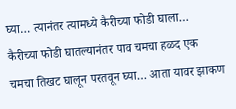घ्या… त्यानंतर त्यामध्ये कैरीच्या फोडी घाला… कैरीच्या फोडी घातल्यानंतर पाव चमचा हळद एक चमचा तिखट घालून परतवून घ्या… आता यावर झाकण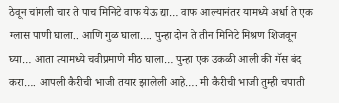ठेवून चांगली चार ते पाच मिनिटे वाफ येऊ द्या… वाफ आल्यानंतर यामध्ये अर्धा ते एक ग्लास पाणी घाला.. आणि गुळ घाला…. पुन्हा दोन ते तीन मिनिटे मिश्रण शिजवून घ्या… आता त्यामध्ये चवीप्रमाणे मीठ घाला… पुन्हा एक उकळी आली की गॅस बंद करा…. आपली कैरीची भाजी तयार झालेली आहे…. मी कैरीची भाजी तुम्ही चपाती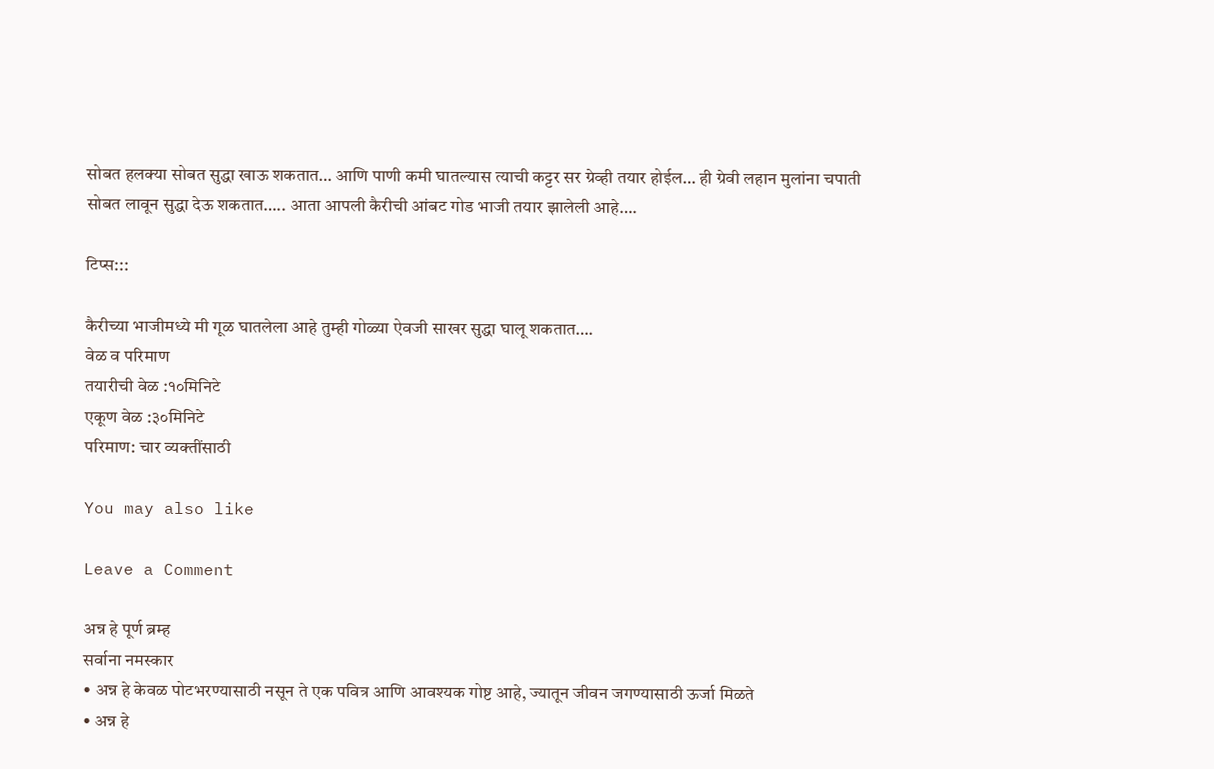सोबत हलक्या सोबत सुद्धा खाऊ शकतात… आणि पाणी कमी घातल्यास त्याची कट्टर सर ग्रेव्ही तयार होईल… ही ग्रेवी लहान मुलांना चपाती सोबत लावून सुद्धा देऊ शकतात….. आता आपली कैरीची आंबट गोड भाजी तयार झालेली आहे….

टिप्स:::

कैरीच्या भाजीमध्ये मी गूळ घातलेला आहे तुम्ही गोळ्या ऐवजी साखर सुद्धा घालू शकतात….
वेळ व परिमाण
तयारीची वेळ :१०मिनिटे
एकूण वेळ :३०मिनिटे
परिमाण: चार व्यक्तींसाठी

You may also like

Leave a Comment

अन्न हे पूर्ण ब्रम्ह
सर्वाना नमस्कार
• अन्न हे केवळ पोटभरण्यासाठी नसून ते एक पवित्र आणि आवश्यक गोष्ट आहे, ज्यातून जीवन जगण्यासाठी ऊर्जा मिळते
• अन्न हे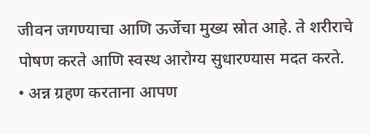जीवन जगण्याचा आणि ऊर्जेचा मुख्य स्रोत आहे. ते शरीराचे पोषण करते आणि स्वस्थ आरोग्य सुधारण्यास मदत करते.
• अन्न ग्रहण करताना आपण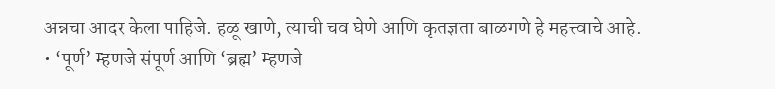अन्नचा आदर केला पाहिजे. हळू खाणे, त्याची चव घेणे आणि कृतज्ञता बाळगणे हे महत्त्वाचे आहे.
• ‘पूर्ण’ म्हणजे संपूर्ण आणि ‘ब्रह्म’ म्हणजे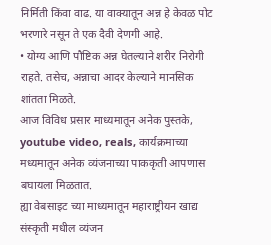निर्मिती किंवा वाढ. या वाक्यातून अन्न हे केवळ पोट भरणारे नसून ते एक दैवी देणगी आहे.
• योग्य आणि पौष्टिक अन्न घेतल्याने शरीर निरोगी राहते. तसेच, अन्नाचा आदर केल्याने मानसिक शांतता मिळते.
आज विविध प्रसार माध्यमातून अनेक पुस्तके, youtube video, reals, कार्यक्रमाच्या मध्यमातून अनेक व्यंजनाच्या पाककृती आपणास बघायला मिळतात.
ह्या वेबसाइट च्या माध्यमातून महाराष्ट्रीयन खाद्य संस्कृती मधील व्यंजन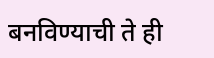बनविण्याची ते ही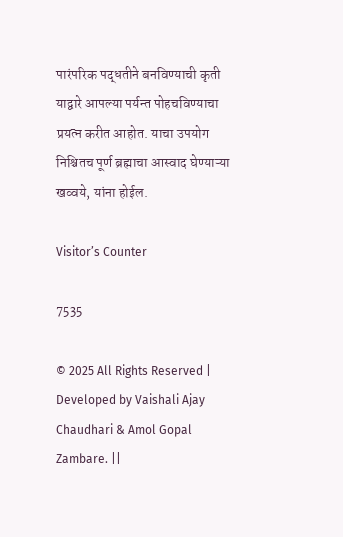पारंपरिक पद्धतीने बनविण्याची कृती याद्वारे आपल्या पर्यन्त पोहचविण्याचा प्रयत्न करीत आहोत. याचा उपयोग निश्चितच पूर्ण ब्रह्माचा आस्वाद घेण्याऱ्या खव्वये, यांना होईल.

Visitor’s Counter

7535

© 2025 All Rights Reserved | Developed by Vaishali Ajay Chaudhari & Amol Gopal Zambare. ||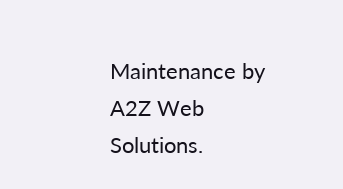Maintenance by A2Z Web Solutions.